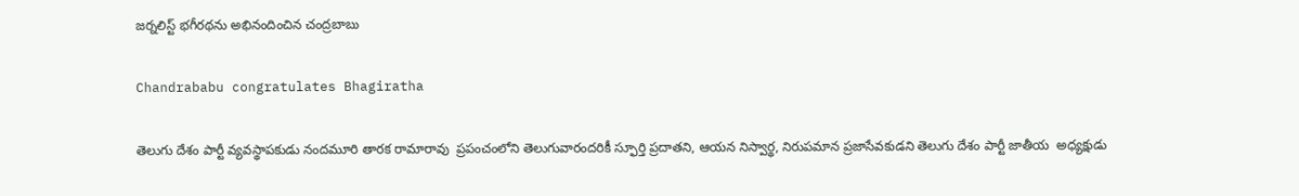జర్నలిస్ట్ భగీరథను అభినందించిన చంద్రబాబు

Chandrababu congratulates Bhagiratha

తెలుగు దేశం పార్టీ వ్యవస్థాపకుడు నందమూరి తారక రామారావు  ప్రపంచంలోని తెలుగువారందరికీ స్ఫూర్తి ప్రదాతని, ఆయన నిస్వార్థ, నిరుపమాన ప్రజాసేవకుడని తెలుగు దేశం పార్టీ జాతీయ  అధ్యక్షుడు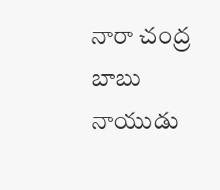నారా చంద్ర బాబు నాయుడు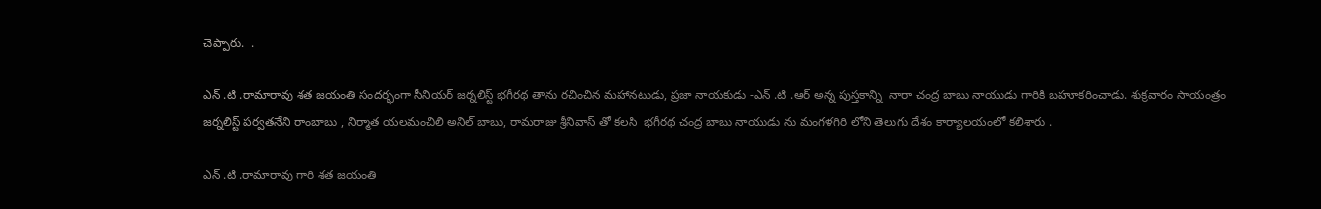చెప్పారు.  .

ఎన్ .టి .రామారావు శత జయంతి సందర్భంగా సీనియర్ జర్నలిస్ట్ భగీరథ తాను రచించిన మహానటుడు, ప్రజా నాయకుడు -ఎన్ .టి .ఆర్ అన్న పుస్తకాన్ని  నారా చంద్ర బాబు నాయుడు గారికి బహూకరించాడు. శుక్రవారం సాయంత్రం జర్నలిస్ట్ పర్వతనేని రాంబాబు , నిర్మాత యలమంచిలి అనిల్ బాబు, రామరాజు శ్రీనివాస్ తో కలసి  భగీరథ చంద్ర బాబు నాయుడు ను మంగళగిరి లోని తెలుగు దేశం కార్యాలయంలో కలిశారు .

ఎన్ .టి .రామారావు గారి శత జయంతి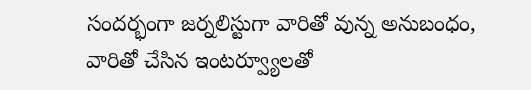సందర్భంగా జర్నలిస్టుగా వారితో వున్న అనుబంధం, వారితో చేసిన ఇంటర్వ్యూలతో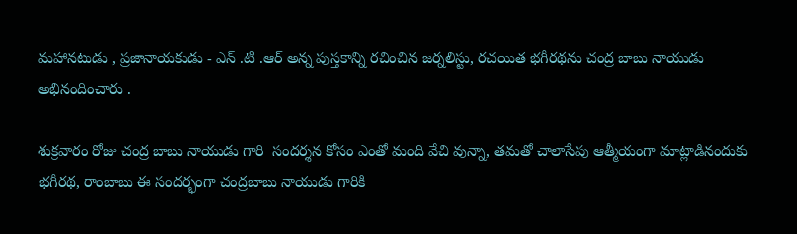మహానటుడు , ప్రజానాయకుడు - ఎన్ .టి .ఆర్ అన్న పుస్తకాన్ని రచించిన జర్నలిస్టు, రచయిత భగీరథను చంద్ర బాబు నాయుడు అభినందించారు .

శుక్రవారం రోజు చంద్ర బాబు నాయుడు గారి  సందర్శన కోసం ఎంతో మంది వేచి వున్నా, తమతో చాలాసేపు ఆత్మీయంగా మాట్లాడినందుకు భగీరథ, రాంబాబు ఈ సందర్భంగా చంద్రబాబు నాయుడు గారికి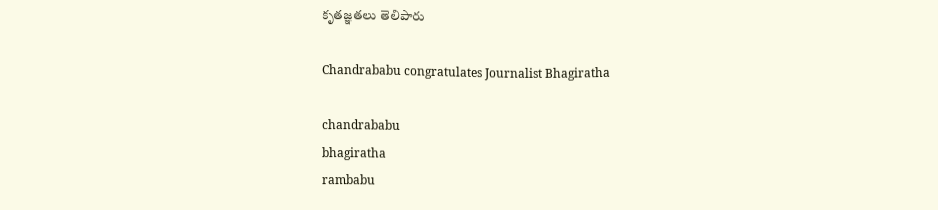కృతజ్ఞతలు తెలిపారు

Chandrababu congratulates Journalist Bhagiratha

chandrababu
bhagiratha
rambabu